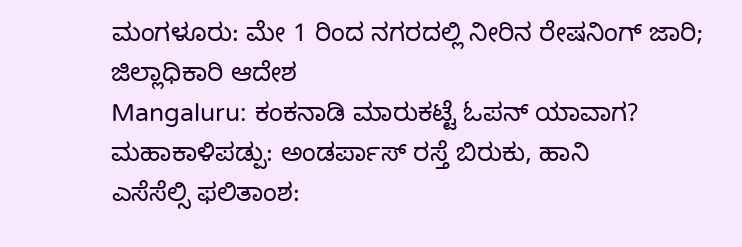ಮಂಗಳೂರು: ಮೇ 1 ರಿಂದ ನಗರದಲ್ಲಿ ನೀರಿನ ರೇಷನಿಂಗ್ ಜಾರಿ; ಜಿಲ್ಲಾಧಿಕಾರಿ ಆದೇಶ
Mangaluru: ಕಂಕನಾಡಿ ಮಾರುಕಟ್ಟೆ ಓಪನ್ ಯಾವಾಗ?
ಮಹಾಕಾಳಿಪಡ್ಪು: ಅಂಡರ್ಪಾಸ್ ರಸ್ತೆ ಬಿರುಕು, ಹಾನಿ
ಎಸೆಸೆಲ್ಸಿ ಫಲಿತಾಂಶ: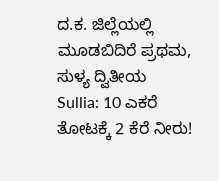ದ.ಕ. ಜಿಲ್ಲೆಯಲ್ಲಿ ಮೂಡಬಿದಿರೆ ಪ್ರಥಮ, ಸುಳ್ಯ ದ್ವಿತೀಯ
Sullia: 10 ಎಕರೆ ತೋಟಕ್ಕೆ 2 ಕೆರೆ ನೀರು!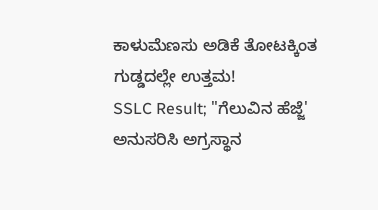ಕಾಳುಮೆಣಸು ಅಡಿಕೆ ತೋಟಕ್ಕಿಂತ ಗುಡ್ಡದಲ್ಲೇ ಉತ್ತಮ!
SSLC Result; "ಗೆಲುವಿನ ಹೆಜ್ಜೆ' ಅನುಸರಿಸಿ ಅಗ್ರಸ್ಥಾನ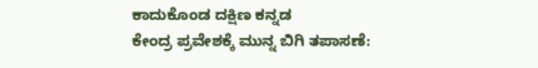ಕಾದುಕೊಂಡ ದಕ್ಷಿಣ ಕನ್ನಡ
ಕೇಂದ್ರ ಪ್ರವೇಶಕ್ಕೆ ಮುನ್ನ ಬಿಗಿ ತಪಾಸಣೆ: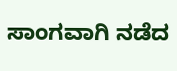ಸಾಂಗವಾಗಿ ನಡೆದ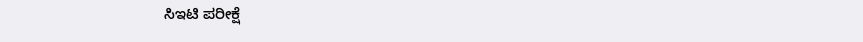ಸಿಇಟಿ ಪರೀಕ್ಷೆ